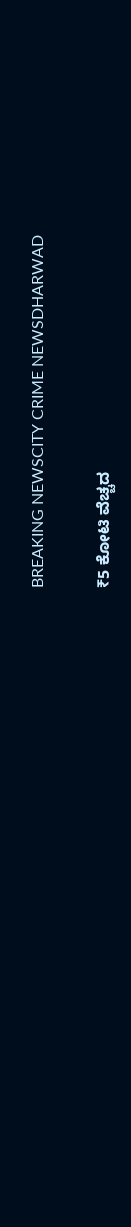BREAKING NEWSCITY CRIME NEWSDHARWAD

₹5 ಕೋಟಿ ವೆಚ್ಚದ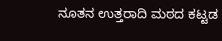ನೂತನ ಉತ್ತರಾದಿ ಮಠದ ಕಟ್ಟಡ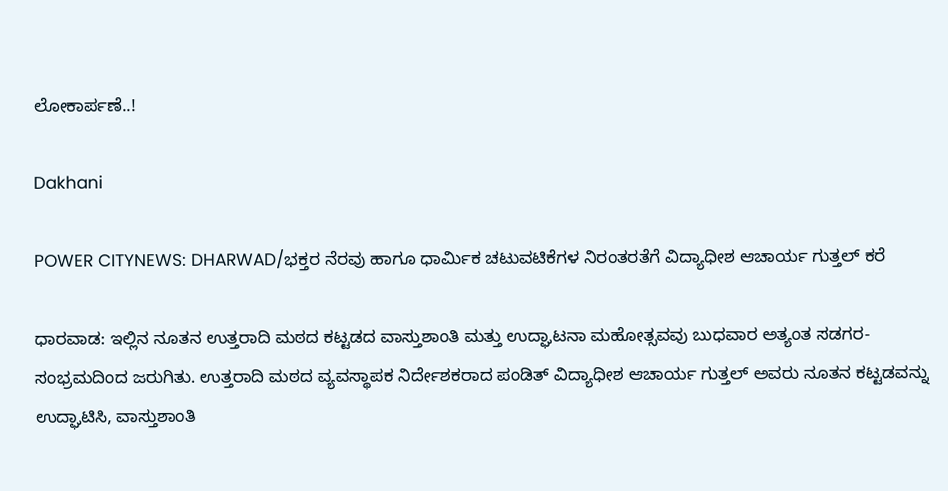ಲೋಕಾರ್ಪಣೆ..!

Dakhani

POWER CITYNEWS: DHARWAD/ಭಕ್ತರ ನೆರವು ಹಾಗೂ ಧಾರ್ಮಿಕ ಚಟುವಟಿಕೆಗಳ ನಿರಂತರತೆಗೆ ವಿದ್ಯಾಧೀಶ ಆಚಾರ್ಯ ಗುತ್ತಲ್ ಕರೆ

ಧಾರವಾಡ: ಇಲ್ಲಿನ ನೂತನ ಉತ್ತರಾದಿ ಮಠದ ಕಟ್ಟಡದ ವಾಸ್ತುಶಾಂತಿ ಮತ್ತು ಉದ್ಘಾಟನಾ ಮಹೋತ್ಸವವು ಬುಧವಾರ ಅತ್ಯಂತ ಸಡಗರ-ಸಂಭ್ರಮದಿಂದ ಜರುಗಿತು. ಉತ್ತರಾದಿ ಮಠದ ವ್ಯವಸ್ಥಾಪಕ ನಿರ್ದೇಶಕರಾದ ಪಂಡಿತ್ ವಿದ್ಯಾಧೀಶ ಆಚಾರ್ಯ ಗುತ್ತಲ್ ಅವರು ನೂತನ ಕಟ್ಟಡವನ್ನು ಉದ್ಘಾಟಿಸಿ, ವಾಸ್ತುಶಾಂತಿ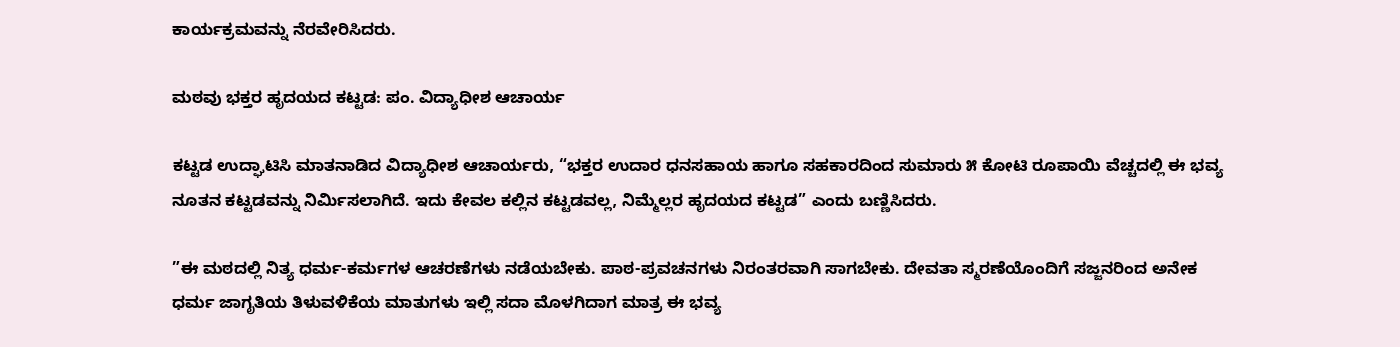ಕಾರ್ಯಕ್ರಮವನ್ನು ನೆರವೇರಿಸಿದರು.

ಮಠವು ಭಕ್ತರ ಹೃದಯದ ಕಟ್ಟಡ: ಪಂ. ವಿದ್ಯಾಧೀಶ ಆಚಾರ್ಯ

ಕಟ್ಟಡ ಉದ್ಘಾಟಿಸಿ ಮಾತನಾಡಿದ ವಿದ್ಯಾಧೀಶ ಆಚಾರ್ಯರು, “ಭಕ್ತರ ಉದಾರ ಧನಸಹಾಯ ಹಾಗೂ ಸಹಕಾರದಿಂದ ಸುಮಾರು ೫ ಕೋಟಿ ರೂಪಾಯಿ ವೆಚ್ಚದಲ್ಲಿ ಈ ಭವ್ಯ ನೂತನ ಕಟ್ಟಡವನ್ನು ನಿರ್ಮಿಸಲಾಗಿದೆ. ಇದು ಕೇವಲ ಕಲ್ಲಿನ ಕಟ್ಟಡವಲ್ಲ, ನಿಮ್ಮೆಲ್ಲರ ಹೃದಯದ ಕಟ್ಟಡ” ಎಂದು ಬಣ್ಣಿಸಿದರು.

”ಈ ಮಠದಲ್ಲಿ ನಿತ್ಯ ಧರ್ಮ-ಕರ್ಮಗಳ ಆಚರಣೆಗಳು ನಡೆಯಬೇಕು. ಪಾಠ-ಪ್ರವಚನಗಳು ನಿರಂತರವಾಗಿ ಸಾಗಬೇಕು. ದೇವತಾ ಸ್ಮರಣೆಯೊಂದಿಗೆ ಸಜ್ಜನರಿಂದ ಅನೇಕ ಧರ್ಮ ಜಾಗೃತಿಯ ತಿಳುವಳಿಕೆಯ ಮಾತುಗಳು ಇಲ್ಲಿ ಸದಾ ಮೊಳಗಿದಾಗ ಮಾತ್ರ ಈ ಭವ್ಯ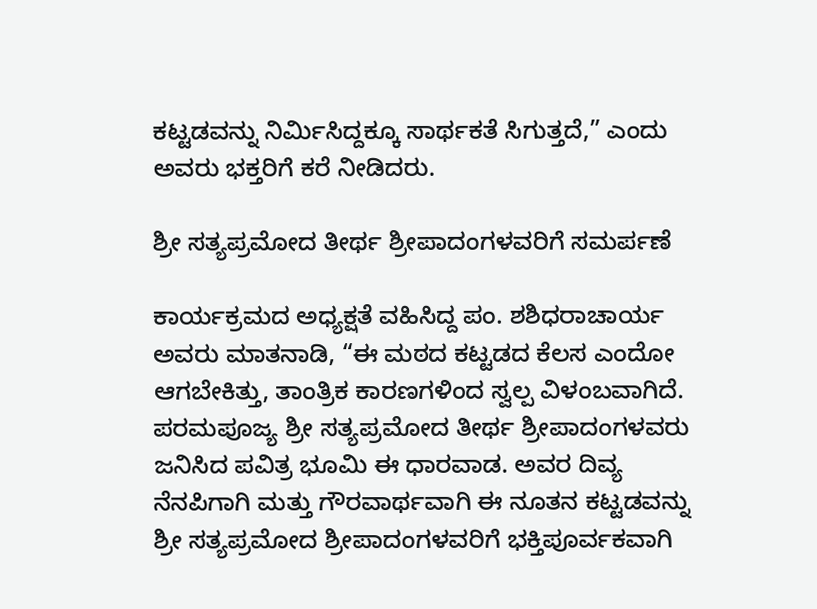ಕಟ್ಟಡವನ್ನು ನಿರ್ಮಿಸಿದ್ದಕ್ಕೂ ಸಾರ್ಥಕತೆ ಸಿಗುತ್ತದೆ,” ಎಂದು ಅವರು ಭಕ್ತರಿಗೆ ಕರೆ ನೀಡಿದರು.

ಶ್ರೀ ಸತ್ಯಪ್ರಮೋದ ತೀರ್ಥ ಶ್ರೀಪಾದಂಗಳವರಿಗೆ ಸಮರ್ಪಣೆ

ಕಾರ್ಯಕ್ರಮದ ಅಧ್ಯಕ್ಷತೆ ವಹಿಸಿದ್ದ ಪಂ. ಶಶಿಧರಾಚಾರ್ಯ ಅವರು ಮಾತನಾಡಿ, “ಈ ಮಠದ ಕಟ್ಟಡದ ಕೆಲಸ ಎಂದೋ ಆಗಬೇಕಿತ್ತು, ತಾಂತ್ರಿಕ ಕಾರಣಗಳಿಂದ ಸ್ವಲ್ಪ ವಿಳಂಬವಾಗಿದೆ. ಪರಮಪೂಜ್ಯ ಶ್ರೀ ಸತ್ಯಪ್ರಮೋದ ತೀರ್ಥ ಶ್ರೀಪಾದಂಗಳವರು ಜನಿಸಿದ ಪವಿತ್ರ ಭೂಮಿ ಈ ಧಾರವಾಡ. ಅವರ ದಿವ್ಯ ನೆನಪಿಗಾಗಿ ಮತ್ತು ಗೌರವಾರ್ಥವಾಗಿ ಈ ನೂತನ ಕಟ್ಟಡವನ್ನು ಶ್ರೀ ಸತ್ಯಪ್ರಮೋದ ಶ್ರೀಪಾದಂಗಳವರಿಗೆ ಭಕ್ತಿಪೂರ್ವಕವಾಗಿ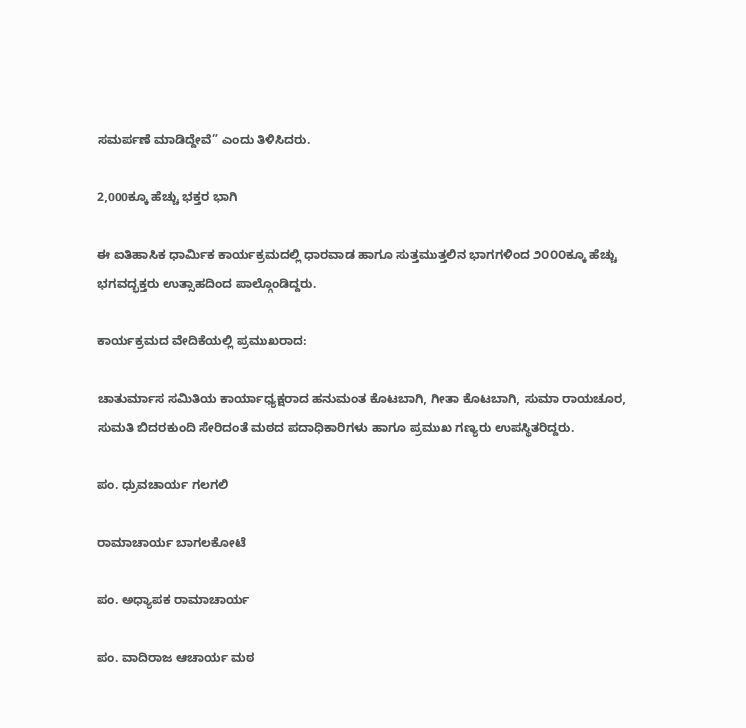ಸಮರ್ಪಣೆ ಮಾಡಿದ್ದೇವೆ” ಎಂದು ತಿಳಿಸಿದರು.

2,000ಕ್ಕೂ ಹೆಚ್ಚು ಭಕ್ತರ ಭಾಗಿ

ಈ ಐತಿಹಾಸಿಕ ಧಾರ್ಮಿಕ ಕಾರ್ಯಕ್ರಮದಲ್ಲಿ ಧಾರವಾಡ ಹಾಗೂ ಸುತ್ತಮುತ್ತಲಿನ ಭಾಗಗಳಿಂದ ೨೦೦೦ಕ್ಕೂ ಹೆಚ್ಚು ಭಗವದ್ಭಕ್ತರು ಉತ್ಸಾಹದಿಂದ ಪಾಲ್ಗೊಂಡಿದ್ದರು.

ಕಾರ್ಯಕ್ರಮದ ವೇದಿಕೆಯಲ್ಲಿ ಪ್ರಮುಖರಾದ:

ಚಾತುರ್ಮಾಸ ಸಮಿತಿಯ ಕಾರ್ಯಾಧ್ಯಕ್ಷರಾದ ಹನುಮಂತ ಕೊಟಬಾಗಿ, ಗೀತಾ ಕೊಟಬಾಗಿ, ಸುಮಾ ರಾಯಚೂರ, ಸುಮತಿ ಬಿದರಕುಂದಿ ಸೇರಿದಂತೆ ಮಠದ ಪದಾಧಿಕಾರಿಗಳು ಹಾಗೂ ಪ್ರಮುಖ ಗಣ್ಯರು ಉಪಸ್ಥಿತರಿದ್ದರು.

ಪಂ. ಧ್ರುವಚಾರ್ಯ ಗಲಗಲಿ

ರಾಮಾಚಾರ್ಯ ಬಾಗಲಕೋಟೆ

ಪಂ. ಅಧ್ಯಾಪಕ ರಾಮಾಚಾರ್ಯ

ಪಂ. ವಾದಿರಾಜ ಆಚಾರ್ಯ ಮಠ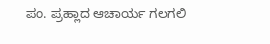ಪಂ. ಪ್ರಹ್ಲಾದ ಆಚಾರ್ಯ ಗಲಗಲಿ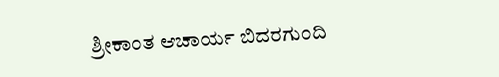ಶ್ರೀಕಾಂತ ಆಚಾರ್ಯ ಬಿದರಗುಂದಿ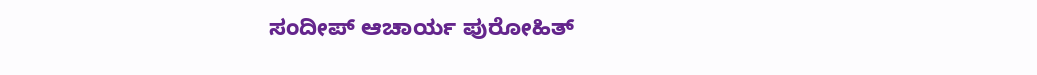ಸಂದೀಪ್ ಆಚಾರ್ಯ ಪುರೋಹಿತ್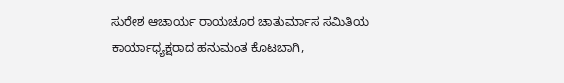ಸುರೇಶ ಆಚಾರ್ಯ ರಾಯಚೂರ ಚಾತುರ್ಮಾಸ ಸಮಿತಿಯ ಕಾರ್ಯಾಧ್ಯಕ್ಷರಾದ ಹನುಮಂತ ಕೊಟಬಾಗಿ,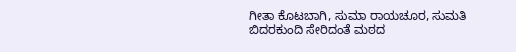ಗೀತಾ ಕೊಟಬಾಗಿ, ಸುಮಾ ರಾಯಚೂರ, ಸುಮತಿ ಬಿದರಕುಂದಿ ಸೇರಿದಂತೆ ಮಠದ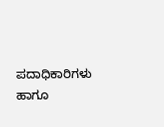ಪದಾಧಿಕಾರಿಗಳು ಹಾಗೂ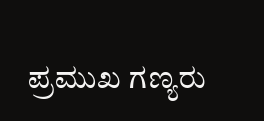ಪ್ರಮುಖ ಗಣ್ಯರು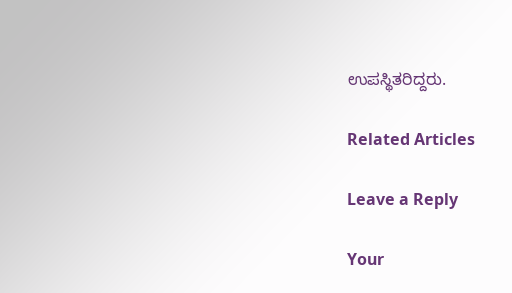ಉಪಸ್ಥಿತರಿದ್ದರು.

Related Articles

Leave a Reply

Your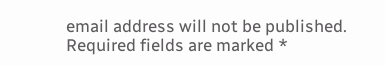email address will not be published. Required fields are marked *